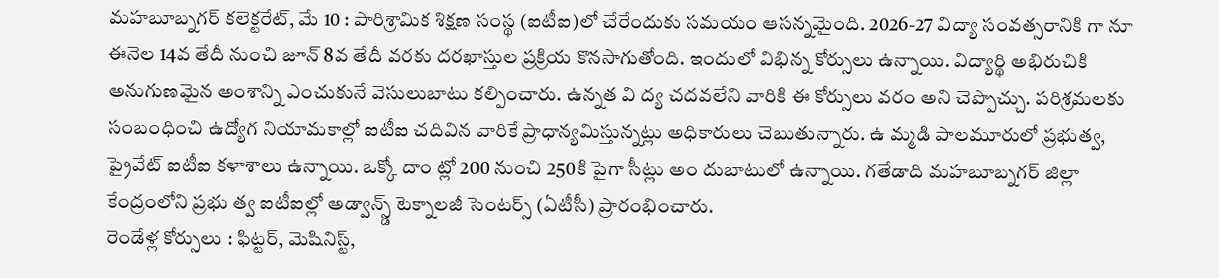మహబూబ్నగర్ కలెక్టరేట్, మే 10 : పారిశ్రామిక శిక్షణ సంస్థ (ఐటీఐ)లో చేరేందుకు సమయం ఆసన్నమైంది. 2026-27 విద్యా సంవత్సరానికి గా నూ ఈనెల 14వ తేదీ నుంచి జూన్ 8వ తేదీ వరకు దరఖాస్తుల ప్రక్రియ కొనసాగుతోంది. ఇందులో విభిన్న కోర్సులు ఉన్నాయి. విద్యార్థి అభిరుచికి అనుగుణమైన అంశాన్ని ఎంచుకునే వెసులుబాటు కల్పించారు. ఉన్నత వి ద్య చదవలేని వారికి ఈ కోర్సులు వరం అని చెప్పొచ్చు. పరిశ్రమలకు సంబంధించి ఉద్యోగ నియామకాల్లో ఐటీఐ చదివిన వారికే ప్రాధాన్యమిస్తున్నట్లు అధికారులు చెబుతున్నారు. ఉ మ్మడి పాలమూరులో ప్రభుత్వ, ప్రైవేట్ ఐటీఐ కళాశాలు ఉన్నాయి. ఒక్కో దాం ట్లో 200 నుంచి 250కి పైగా సీట్లు అం దుబాటులో ఉన్నాయి. గతేడాది మహబూబ్నగర్ జిల్లా కేంద్రంలోని ప్రభు త్వ ఐటీఐల్లో అడ్వాన్స్డ్ టెక్నాలజీ సెంటర్స్ (ఏటీసీ) ప్రారంభించారు.
రెండేళ్ల కోర్సులు : ఫిట్టర్, మెషినిస్ట్,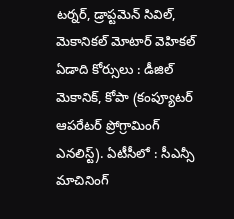టర్నర్, డ్రాప్టమెన్ సివిల్, మెకానికల్ మోటార్ వెహికల్ ఏడాది కోర్సులు : డీజిల్ మెకానిక్, కోపా (కంప్యూటర్ ఆపరేటర్ ప్రోగ్రామింగ్ ఎనలిస్ట్). ఏటీసీలో : సీఎన్సీ మాచినింగ్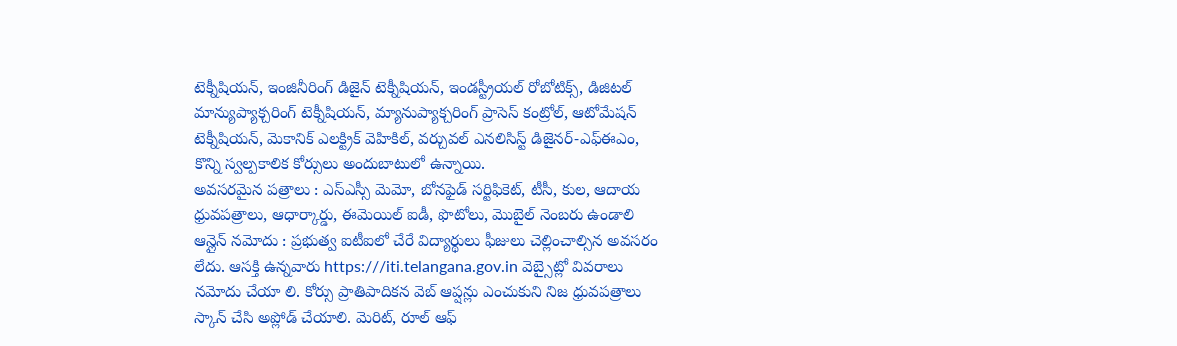టెక్నీషియన్, ఇంజినీరింగ్ డిజైన్ టెక్నీషియన్, ఇండస్ట్రీయల్ రోబోటిక్స్, డిజిటల్ మాన్యుప్యాక్చరింగ్ టెక్నీషియన్, మ్యానుప్యాక్చరింగ్ ప్రాసెస్ కంట్రోల్, ఆటోమేషన్ టెక్నీషియన్, మెకానిక్ ఎలక్ట్రిక్ వెహికిల్, వర్చువల్ ఎనలిసిస్ట్ డిజైనర్-ఎఫ్ఈఎం, కొన్ని స్వల్పకాలిక కోర్సులు అందుబాటులో ఉన్నాయి.
అవసరమైన పత్రాలు : ఎస్ఎస్సీ మెమో, బోనఫైడ్ సర్టిఫికెట్, టీసీ, కుల, ఆదాయ ధ్రువపత్రాలు, ఆధార్కార్డు, ఈమెయిల్ ఐడీ, ఫొటోలు, మొబైల్ నెంబరు ఉండాలి
ఆన్లైన్ నమోదు : ప్రభుత్వ ఐటీఐలో చేరే విద్యార్థులు ఫీజులు చెల్లించాల్సిన అవసరం లేదు. ఆసక్తి ఉన్నవారు https:///iti.telangana.gov.in వెబ్సైట్లో వివరాలు నమోదు చేయా లి. కోర్సు ప్రాతిపాదికన వెబ్ ఆప్షన్లు ఎంచుకుని నిజ ధ్రువపత్రాలు స్కాన్ చేసి అప్లోడ్ చేయాలి. మెరిట్, రూల్ ఆఫ్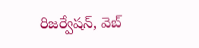రిజర్వేషన్, వెబ్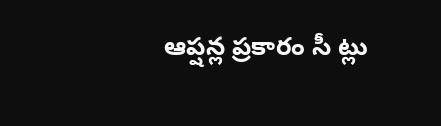ఆప్షన్ల ప్రకారం సీ ట్లు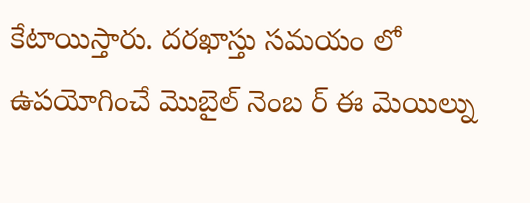కేటాయిస్తారు. దరఖాస్తు సమయం లో ఉపయోగించే మొబైల్ నెంబ ర్ ఈ మెయిల్ను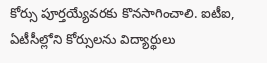కోర్సు పూర్తయ్యేవరకు కొనసాగించాలి. ఐటీఐ, ఏటీసీల్లోని కోర్సులను విద్యార్థులు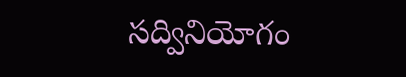సద్వినియోగం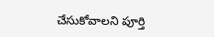చేసుకోవాలని పూర్తి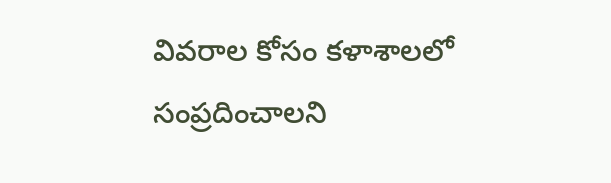వివరాల కోసం కళాశాలలో సంప్రదించాలని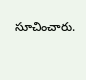సూచించారు.